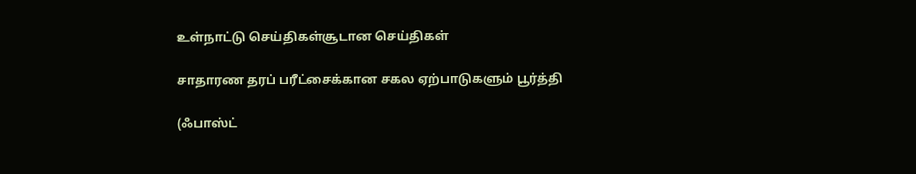உள்நாட்டு செய்திகள்சூடான செய்திகள்

சாதாரண தரப் பரீட்சைக்கான சகல ஏற்பாடுகளும் பூர்த்தி

(ஃபாஸ்ட்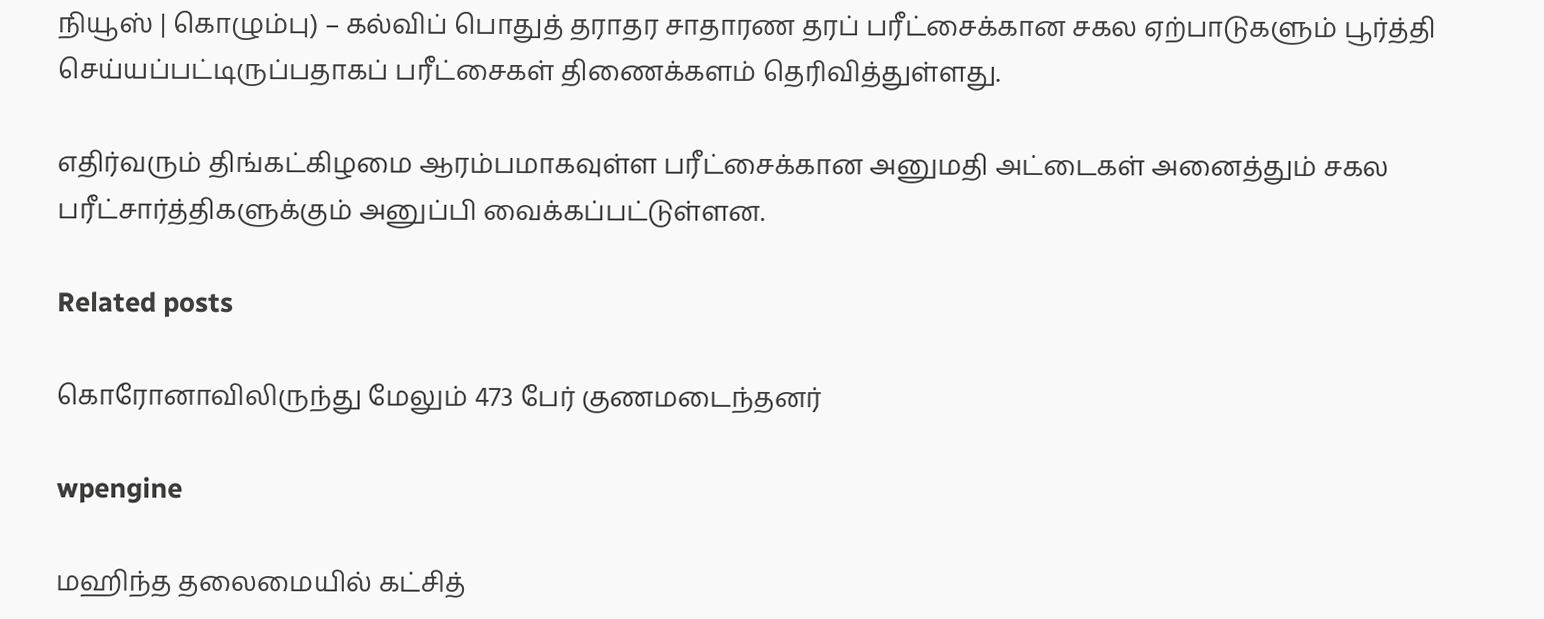நியூஸ் | கொழும்பு) – கல்விப் பொதுத் தராதர சாதாரண தரப் பரீட்சைக்கான சகல ஏற்பாடுகளும் பூர்த்தி செய்யப்பட்டிருப்பதாகப் பரீட்சைகள் திணைக்களம் தெரிவித்துள்ளது.

எதிர்வரும் திங்கட்கிழமை ஆரம்பமாகவுள்ள பரீட்சைக்கான அனுமதி அட்டைகள் அனைத்தும் சகல பரீட்சார்த்திகளுக்கும் அனுப்பி வைக்கப்பட்டுள்ளன.

Related posts

கொரோனாவிலிருந்து மேலும் 473 பேர் குணமடைந்தனர்

wpengine

மஹிந்த தலைமையில் கட்சித்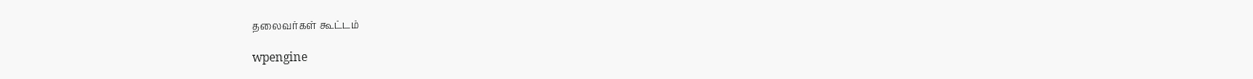தலைவர்கள் கூட்டம்

wpengine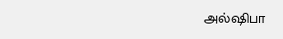அல்ஷிபா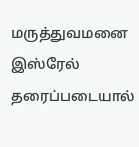மருத்துவமனை இஸ்ரேல் தரைப்படையால்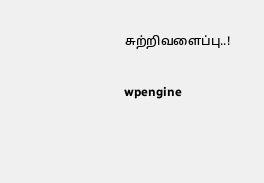சுற்றிவளைப்பு..!

wpengine